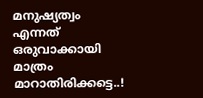മനുഷ്യത്വം എന്നത് ഒരുവാക്കായി മാത്രം മാറാതിരിക്കട്ടെ..!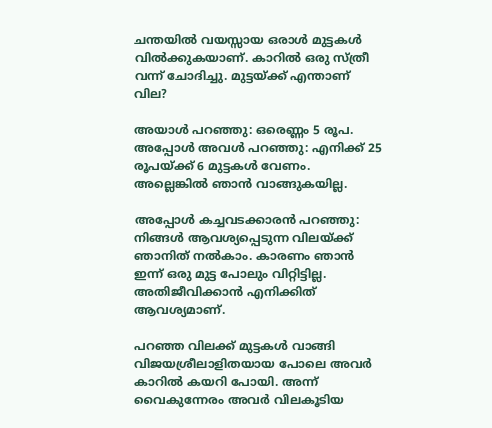ചന്തയില്‍ വയസ്സായ ഒരാള്‍ മുട്ടകള്‍ വില്‍ക്കുകയാണ്. കാറില്‍ ഒരു സ്ത്രീ വന്ന് ചോദിച്ചു. മുട്ടയ്ക്ക് എന്താണ് വില?

അയാള്‍ പറഞ്ഞു: ഒരെണ്ണം 5 രൂപ. അപ്പോള്‍ അവള്‍ പറഞ്ഞു: എനിക്ക് 25 രൂപയ്ക്ക് 6 മുട്ടകള്‍ വേണം. അല്ലെങ്കില്‍ ഞാന്‍ വാങ്ങുകയില്ല.

അപ്പോള്‍ കച്ചവടക്കാരന്‍ പറഞ്ഞു: നിങ്ങള്‍ ആവശ്യപ്പെടുന്ന വിലയ്ക്ക് ഞാനിത് നല്‍കാം. കാരണം ഞാന്‍ ഇന്ന് ഒരു മുട്ട പോലും വിറ്റിട്ടില്ല. അതിജീവിക്കാന്‍ എനിക്കിത് ആവശ്യമാണ്.

പറഞ്ഞ വിലക്ക് മുട്ടകള്‍ വാങ്ങി വിജയശ്രീലാളിതയായ പോലെ അവര്‍ കാറില്‍ കയറി പോയി. അന്ന് വൈകുന്നേരം അവര്‍ വിലകൂടിയ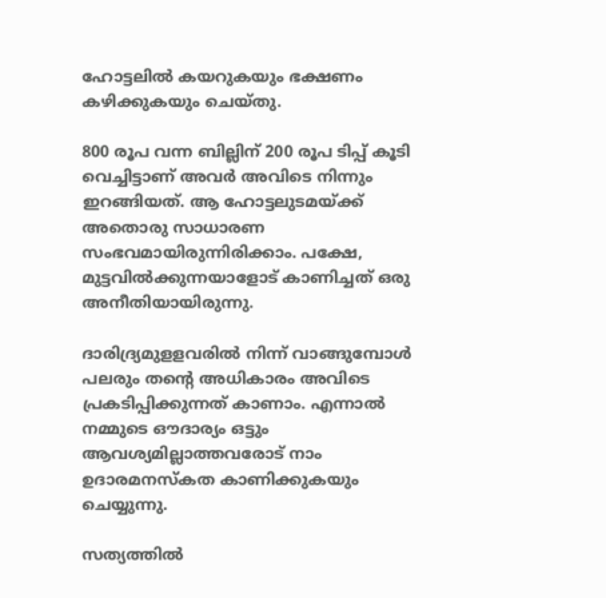ഹോട്ടലില്‍ കയറുകയും ഭക്ഷണം കഴിക്കുകയും ചെയ്തു.

800 രൂപ വന്ന ബില്ലിന് 200 രൂപ ടിപ്പ് കൂടി വെച്ചിട്ടാണ് അവര്‍ അവിടെ നിന്നും ഇറങ്ങിയത്. ആ ഹോട്ടലുടമയ്ക്ക് അതൊരു സാധാരണ സംഭവമായിരുന്നിരിക്കാം. പക്ഷേ, മുട്ടവില്‍ക്കുന്നയാളോട് കാണിച്ചത് ഒരു അനീതിയായിരുന്നു.

ദാരിദ്ര്യമുളളവരില്‍ നിന്ന് വാങ്ങുമ്പോള്‍ പലരും തന്റെ അധികാരം അവിടെ പ്രകടിപ്പിക്കുന്നത് കാണാം. എന്നാല്‍ നമ്മുടെ ഔദാര്യം ഒട്ടും ആവശ്യമില്ലാത്തവരോട് നാം ഉദാരമനസ്‌കത കാണിക്കുകയും ചെയ്യുന്നു.

സത്യത്തില്‍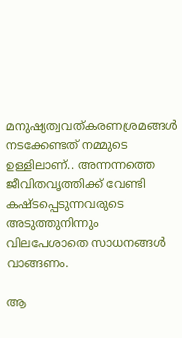മനുഷ്യത്വവത്കരണശ്രമങ്ങള്‍ നടക്കേണ്ടത് നമ്മുടെ ഉള്ളിലാണ്.. അന്നന്നത്തെ ജീവിതവൃത്തിക്ക് വേണ്ടി കഷ്ടപ്പെടുന്നവരുടെ അടുത്തുനിന്നും വിലപേശാതെ സാധനങ്ങള്‍ വാങ്ങണം.

ആ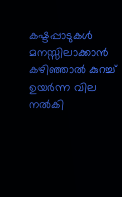കഷ്ടപ്പാടുകള്‍ മനസ്സിലാക്കാന്‍ കഴിഞ്ഞാല്‍ കുറച്ച് ഉയര്‍ന്ന വില നല്‍കി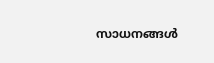സാധനങ്ങള്‍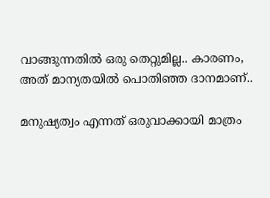വാങ്ങുന്നതില്‍ ഒരു തെറ്റുമില്ല.. കാരണം, അത് മാന്യതയില്‍ പൊതിഞ്ഞ ദാനമാണ്..

മനുഷ്യത്വം എന്നത് ഒരുവാക്കായി മാത്രം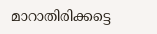മാറാതിരിക്കട്ടെ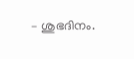– ശുഭദിനം.